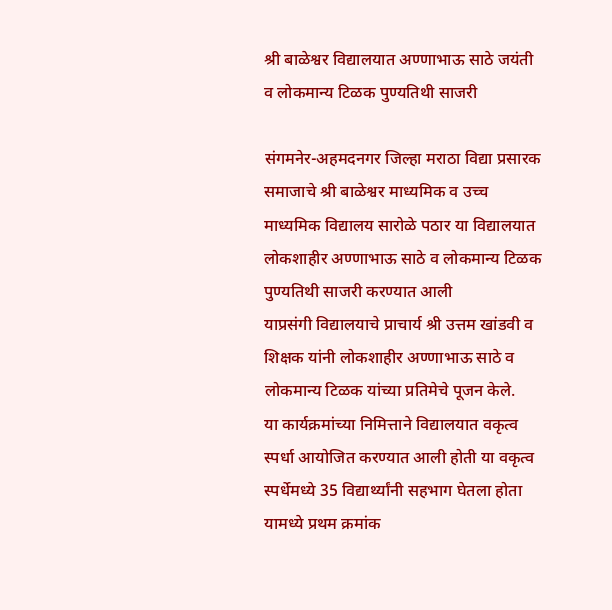श्री बाळेश्वर विद्यालयात अण्णाभाऊ साठे जयंती व लोकमान्य टिळक पुण्यतिथी साजरी

संगमनेर-अहमदनगर जिल्हा मराठा विद्या प्रसारक समाजाचे श्री बाळेश्वर माध्यमिक व उच्च माध्यमिक विद्यालय सारोळे पठार या विद्यालयात लोकशाहीर अण्णाभाऊ साठे व लोकमान्य टिळक पुण्यतिथी साजरी करण्यात आली
याप्रसंगी विद्यालयाचे प्राचार्य श्री उत्तम खांडवी व शिक्षक यांनी लोकशाहीर अण्णाभाऊ साठे व लोकमान्य टिळक यांच्या प्रतिमेचे पूजन केले.
या कार्यक्रमांच्या निमित्ताने विद्यालयात वकृत्व स्पर्धा आयोजित करण्यात आली होती या वकृत्व स्पर्धेमध्ये 35 विद्यार्थ्यांनी सहभाग घेतला होता यामध्ये प्रथम क्रमांक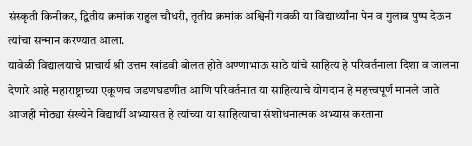संस्कृती किनीकर, द्वितीय क्रमांक राहुल चौधरी, तृतीय क्रमांक अश्विनी गवळी या विद्यार्थ्यांना पेन व गुलाब पुष्प देऊन त्यांचा सन्मान करण्यात आला.
यावेळी विद्यालयाचे प्राचार्य श्री उत्तम खांडवी बोलत होते अण्णाभाऊ साठे यांचे साहित्य हे परिवर्तनाला दिशा व जालना देणारे आहे महाराष्ट्राच्या एकूणच जडणघडणीत आणि परिवर्तनात या साहित्याचे योगदान हे महत्त्वपूर्ण मानले जाते आजही मोठ्या संख्येने विद्यार्थी अभ्यासत हे त्यांच्या या साहित्याचा संशोधनात्मक अभ्यास करताना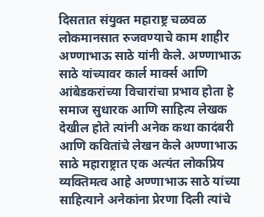दिसतात संयुक्त महाराष्ट्र चळवळ लोकमानसात रुजवण्याचे काम शाहीर अण्णाभाऊ साठे यांनी केले. अण्णाभाऊ साठे यांच्यावर कार्ल मार्क्स आणि आंबेडकरांच्या विचारांचा प्रभाव होता हे समाज सुधारक आणि साहित्य लेखक देखील होते त्यांनी अनेक कथा कादंबरी आणि कवितांचे लेखन केले अण्णाभाऊ साठे महाराष्ट्रात एक अत्यंत लोकप्रिय व्यक्तिमत्व आहे अण्णाभाऊ साठे यांच्या साहित्याने अनेकांना प्रेरणा दिली त्यांचे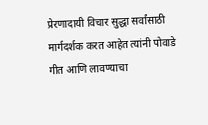प्रेरणादायी विचार सुद्धा सर्वांसाठी मार्गदर्शक करत आहेत त्यांनी पोवाडे गीत आणि लावण्याचा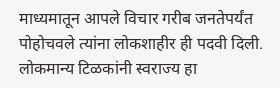माध्यमातून आपले विचार गरीब जनतेपर्यंत पोहोचवले त्यांना लोकशाहीर ही पदवी दिली. लोकमान्य टिळकांनी स्वराज्य हा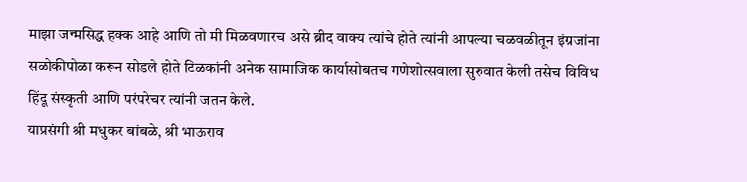माझा जन्मसिद्ध हक्क आहे आणि तो मी मिळवणारच असे ब्रीद वाक्य त्यांचे होते त्यांनी आपल्या चळवळीतून इंग्रजांना सळोकीपोळा करून सोडले होते टिळकांनी अनेक सामाजिक कार्यासोबतच गणेशोत्सवाला सुरुवात केली तसेच विविध हिंदू संस्कृती आणि परंपरेचर त्यांनी जतन केले.
याप्रसंगी श्री मधुकर बांबळे, श्री भाऊराव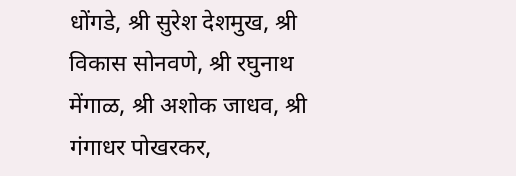धोंगडे, श्री सुरेश देशमुख, श्री विकास सोनवणे, श्री रघुनाथ मेंगाळ, श्री अशोक जाधव, श्री गंगाधर पोखरकर,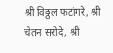श्री विठ्ठल फटांगरे, श्री चेतन सरोदे, श्री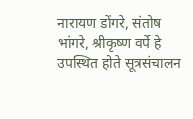नारायण डोंगरे, संतोष भांगरे, श्रीकृष्ण वर्पे हे उपस्थित होते सूत्रसंचालन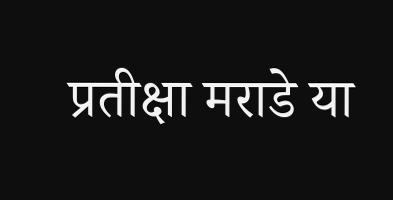प्रतीक्षा मराडे या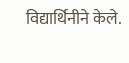विद्यार्थिनीने केले.